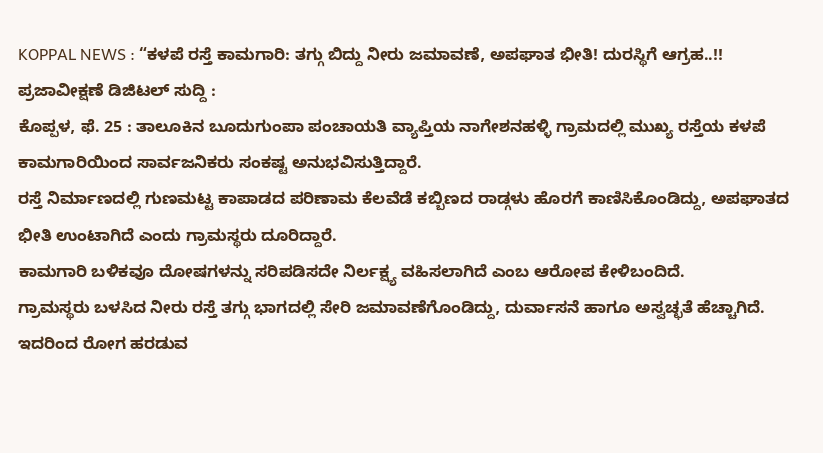KOPPAL NEWS : “ಕಳಪೆ ರಸ್ತೆ ಕಾಮಗಾರಿ: ತಗ್ಗು ಬಿದ್ದು ನೀರು ಜಮಾವಣೆ, ಅಪಘಾತ ಭೀತಿ! ದುರಸ್ಥಿಗೆ ಆಗ್ರಹ..!!
ಪ್ರಜಾವೀಕ್ಷಣೆ ಡಿಜಿಟಲ್ ಸುದ್ದಿ :
ಕೊಪ್ಪಳ, ಫೆ. 25 : ತಾಲೂಕಿನ ಬೂದುಗುಂಪಾ ಪಂಚಾಯತಿ ವ್ಯಾಪ್ತಿಯ ನಾಗೇಶನಹಳ್ಳಿ ಗ್ರಾಮದಲ್ಲಿ ಮುಖ್ಯ ರಸ್ತೆಯ ಕಳಪೆ ಕಾಮಗಾರಿಯಿಂದ ಸಾರ್ವಜನಿಕರು ಸಂಕಷ್ಟ ಅನುಭವಿಸುತ್ತಿದ್ದಾರೆ.
ರಸ್ತೆ ನಿರ್ಮಾಣದಲ್ಲಿ ಗುಣಮಟ್ಟ ಕಾಪಾಡದ ಪರಿಣಾಮ ಕೆಲವೆಡೆ ಕಬ್ಬಿಣದ ರಾಡ್ಗಳು ಹೊರಗೆ ಕಾಣಿಸಿಕೊಂಡಿದ್ದು, ಅಪಘಾತದ ಭೀತಿ ಉಂಟಾಗಿದೆ ಎಂದು ಗ್ರಾಮಸ್ಥರು ದೂರಿದ್ದಾರೆ.
ಕಾಮಗಾರಿ ಬಳಿಕವೂ ದೋಷಗಳನ್ನು ಸರಿಪಡಿಸದೇ ನಿರ್ಲಕ್ಷ್ಯ ವಹಿಸಲಾಗಿದೆ ಎಂಬ ಆರೋಪ ಕೇಳಿಬಂದಿದೆ.
ಗ್ರಾಮಸ್ಥರು ಬಳಸಿದ ನೀರು ರಸ್ತೆ ತಗ್ಗು ಭಾಗದಲ್ಲಿ ಸೇರಿ ಜಮಾವಣೆಗೊಂಡಿದ್ದು, ದುರ್ವಾಸನೆ ಹಾಗೂ ಅಸ್ವಚ್ಛತೆ ಹೆಚ್ಚಾಗಿದೆ. ಇದರಿಂದ ರೋಗ ಹರಡುವ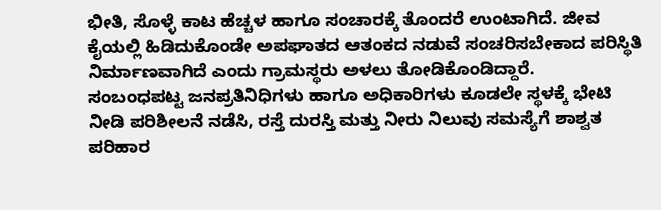ಭೀತಿ, ಸೊಳ್ಳೆ ಕಾಟ ಹೆಚ್ಚಳ ಹಾಗೂ ಸಂಚಾರಕ್ಕೆ ತೊಂದರೆ ಉಂಟಾಗಿದೆ. ಜೀವ ಕೈಯಲ್ಲಿ ಹಿಡಿದುಕೊಂಡೇ ಅಪಘಾತದ ಆತಂಕದ ನಡುವೆ ಸಂಚರಿಸಬೇಕಾದ ಪರಿಸ್ಥಿತಿ ನಿರ್ಮಾಣವಾಗಿದೆ ಎಂದು ಗ್ರಾಮಸ್ಥರು ಅಳಲು ತೋಡಿಕೊಂಡಿದ್ದಾರೆ.
ಸಂಬಂಧಪಟ್ಟ ಜನಪ್ರತಿನಿಧಿಗಳು ಹಾಗೂ ಅಧಿಕಾರಿಗಳು ಕೂಡಲೇ ಸ್ಥಳಕ್ಕೆ ಭೇಟಿ ನೀಡಿ ಪರಿಶೀಲನೆ ನಡೆಸಿ, ರಸ್ತೆ ದುರಸ್ತಿ ಮತ್ತು ನೀರು ನಿಲುವು ಸಮಸ್ಯೆಗೆ ಶಾಶ್ವತ ಪರಿಹಾರ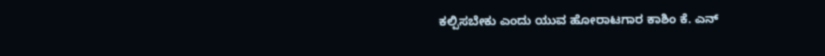ಕಲ್ಪಿಸಬೇಕು ಎಂದು ಯುವ ಹೋರಾಟಗಾರ ಕಾಶಿಂ ಕೆ. ಎನ್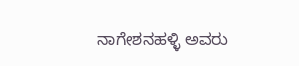ನಾಗೇಶನಹಳ್ಳಿ ಅವರು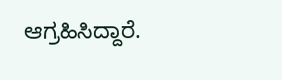ಆಗ್ರಹಿಸಿದ್ದಾರೆ.